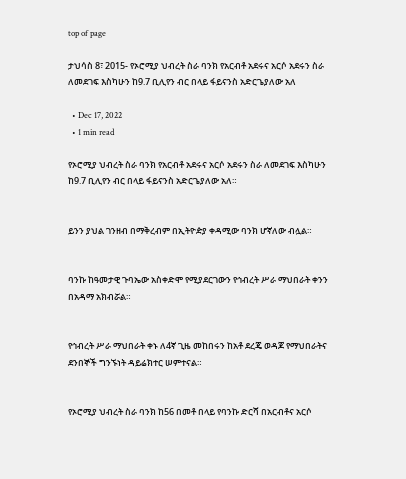top of page

ታህሳስ 8፣ 2015- የኦሮሚያ ህብረት ስራ ባንክ የአርብቶ አደሩና አርሶ አደሩን ስራ ለመደገፍ እስካሁን ከ9.7 ቢሊየን ብር በላይ ፋይናንስ አድርጌያለው አለ

  • Dec 17, 2022
  • 1 min read

የኦሮሚያ ህብረት ስራ ባንክ የአርብቶ አደሩና አርሶ አደሩን ስራ ለመደገፍ እስካሁን ከ9.7 ቢሊየን ብር በላይ ፋይናንስ አድርጌያለው አለ።


ይንን ያህል ገንዘብ በማቅረብም በኢትዮዽያ ቀዳሚው ባንክ ሆኛለው ብሏል።


ባንኩ ከዓመታዊ ጉባኤው አስቀድሞ የሚያደርገውን የኅብረት ሥራ ማህበራት ቀንን በአዳማ አክብሯል።


የኅብረት ሥራ ማህበራት ቀኑ ለ4ኛ ጊዜ መከበሩን ከአቶ ደረጄ ወዳጆ የማህበራትና ደንበኞች ግንኙነት ዳይሬክተር ሠምተናል።


የኦሮሚያ ህብረት ስራ ባንክ ከ56 በመቶ በላይ የባንኩ ድርሻ በአርብቶና አርሶ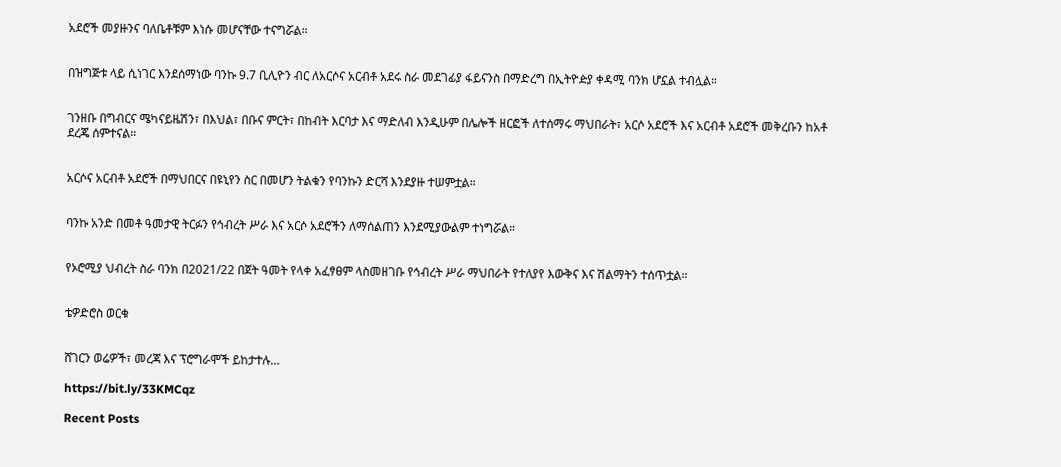አደሮች መያዙንና ባለቤቶቹም እነሱ መሆናቸው ተናግሯል።


በዝግጅቱ ላይ ሲነገር እንደሰማነው ባንኩ 9.7 ቢሊዮን ብር ለአርሶና አርብቶ አደሩ ስራ መደገፊያ ፋይናንስ በማድረግ በኢትዮዽያ ቀዳሚ ባንክ ሆኗል ተብሏል።


ገንዘቡ በግብርና ሜካናይዜሽን፣ በእህል፣ በቡና ምርት፣ በከብት እርባታ እና ማድለብ እንዲሁም በሌሎች ዘርፎች ለተሰማሩ ማህበራት፣ አርሶ አደሮች እና አርብቶ አደሮች መቅረቡን ከአቶ ደረጄ ሰምተናል።


አርሶና አርብቶ አደሮች በማህበርና በዩኒየን ስር በመሆን ትልቁን የባንኩን ድርሻ እንደያዙ ተሠምቷል።


ባንኩ አንድ በመቶ ዓመታዊ ትርፉን የኅብረት ሥራ እና አርሶ አደሮችን ለማሰልጠን እንደሚያውልም ተነግሯል።


የኦሮሚያ ህብረት ስራ ባንክ በ2021/22 በጀት ዓመት የላቀ አፈፃፀም ላስመዘገቡ የኅብረት ሥራ ማህበራት የተለያየ እውቅና እና ሽልማትን ተሰጥቷል።


ቴዎድሮስ ወርቁ


ሸገርን ወሬዎች፣ መረጃ እና ፕሮግራሞች ይከታተሉ…

https://bit.ly/33KMCqz

Recent Posts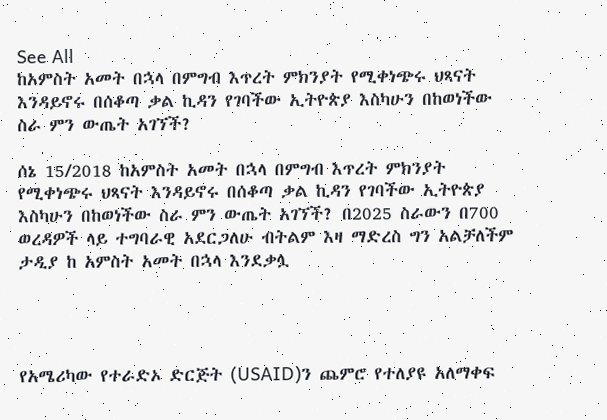See All
ከአምስት አመት በኋላ በምግብ እጥረት ምክንያት የሚቀነጭሩ ህጻናት እንዳይኖሩ በሰቆጣ ቃል ኪዳን የገባችው ኢትዮጵያ እስካሁን በከወነችው ስራ ምን ውጤት አገኘች?

ሰኔ 15/2018 ከአምስት አመት በኋላ በምግብ እጥረት ምክንያት የሚቀነጭሩ ህጻናት እንዳይኖሩ በሰቆጣ ቃል ኪዳን የገባችው ኢትዮጵያ እስካሁን በከወነችው ስራ ምን ውጤት አገኘች? በ2025 ስራውን በ700 ወረዳዎች ላይ ተግባራዊ አደርጋለሁ ብትልም እዛ ማድረስ ግን አልቻለችም ታዲያ ከ አምስት አመት በኋላ እንደቃሏ




የአሜሪካው የተራድኦ ድርጅት (USAID)ን ጨምሮ የተለያዩ አለማቀፍ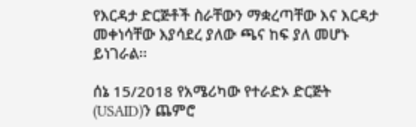የእርዳታ ድርጅቶች ስራቸውን ማቋረጣቸው እና እርዳታ መቀነሳቸው እያሳደረ ያለው ጫና ከፍ ያለ መሆኑ ይነገራል፡፡

ሰኔ 15/2018 የአሜሪካው የተራድኦ ድርጅት (USAID)ን ጨምሮ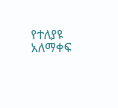የተለያዩ አለማቀፍ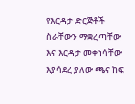የእርዳታ ድርጅቶች ስራቸውን ማቋረጣቸው እና እርዳታ መቀነሳቸው እያሳደረ ያለው ጫና ከፍ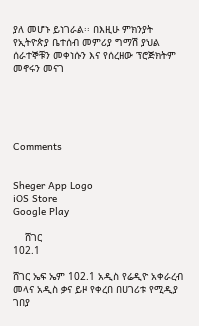ያለ መሆኑ ይነገራል፡፡ በእዚሁ ምክንያት የኢትዮጵያ ቤተሰብ መምሪያ ግማሽ ያህል ሰራተኞቹን መቀነሱን እና የሰረዘው ፕሮጅክትም መኖሩን መናገ





Comments


Sheger App Logo
iOS Store
Google Play

    ሸገር
102.1

ሸገር ኤፍ ኤም 102.1 አዲስ የሬዲዮ አቀራረብ መላና አዲስ ቃና ይዞ የቀረበ በሀገሪቱ የሚዲያ ገበያ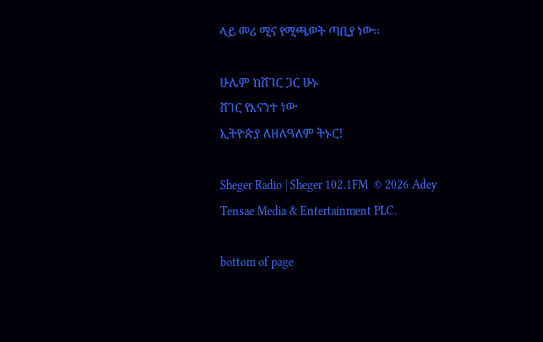ላይ መሪ ሚና የሚጫወት ጣቢያ ነው፡፡

ሁሌም ከሸገር ጋር ሁኑ
ሸገር የእናንተ ነው
ኢትዮጵያ ለዘለዓለም ትኑር!

Sheger Radio | Sheger 102.1FM  © 2026 Adey Tensae Media & Entertainment PLC.

bottom of page